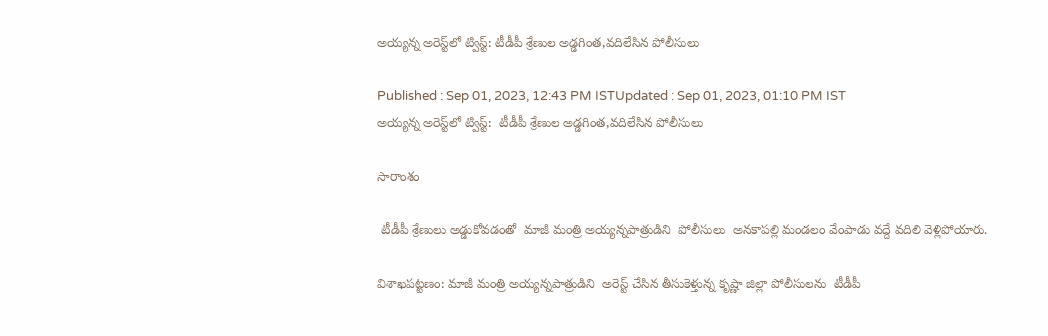అయ్యన్న అరెస్ట్‌లో ట్విస్ట్: టీడీపీ శ్రేణుల అడ్డగింత,వదిలేసిన పోలీసులు

Published : Sep 01, 2023, 12:43 PM ISTUpdated : Sep 01, 2023, 01:10 PM IST
అయ్యన్న అరెస్ట్‌లో ట్విస్ట్:  టీడీపీ శ్రేణుల అడ్డగింత,వదిలేసిన పోలీసులు

సారాంశం

 టీడీపీ శ్రేణులు అడ్డుకోవడంతో  మాజీ మంత్రి అయ్యన్నపాత్రుడిని  పోలీసులు  అనకాపల్లి మండలం వేంపాడు వద్దే వదిలి వెళ్లిపోయారు.

విశాఖపట్టణం: మాజీ మంత్రి అయ్యన్నపాత్రుడిని  అరెస్ట్ చేసిన తీసుకెళ్తున్న కృష్ణా జిల్లా పోలీసులను  టీడీపీ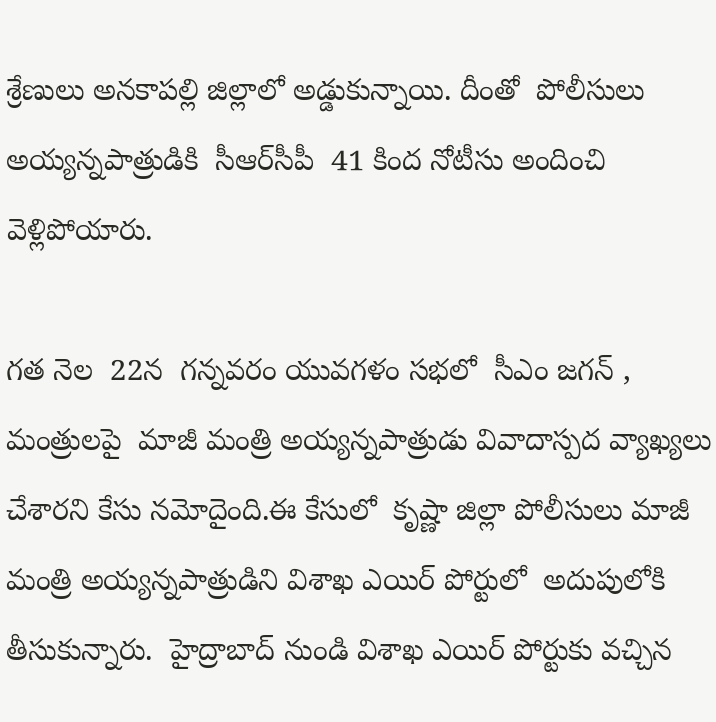శ్రేణులు అనకాపల్లి జిల్లాలో అడ్డుకున్నాయి. దీంతో  పోలీసులు అయ్యన్నపాత్రుడికి  సీఆర్‌సీపీ  41 కింద నోటీసు అందించి వెళ్లిపోయారు.

గత నెల  22న  గన్నవరం యువగళం సభలో  సీఎం జగన్ , మంత్రులపై  మాజీ మంత్రి అయ్యన్నపాత్రుడు వివాదాస్పద వ్యాఖ్యలు చేశారని కేసు నమోదైంది.ఈ కేసులో  కృష్ణా జిల్లా పోలీసులు మాజీ మంత్రి అయ్యన్నపాత్రుడిని విశాఖ ఎయిర్ పోర్టులో  అదుపులోకి తీసుకున్నారు.  హైద్రాబాద్ నుండి విశాఖ ఎయిర్ పోర్టుకు వచ్చిన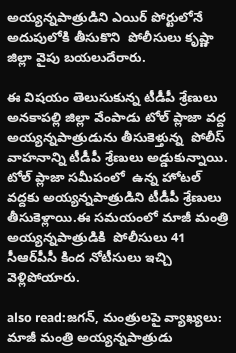అయ్యన్నపాత్రుడిని ఎయిర్ పోర్టులోనే అదుపులోకి తీసుకొని  పోలీసులు కృష్ణా జిల్లా వైపు బయలుదేరారు.

ఈ విషయం తెలుసుకున్న టీడీపీ శ్రేణులు  అనకాపల్లి జిల్లా వేంపాడు టోల్ ప్లాజా వద్ద  అయ్యన్నపాత్రుడును తీసుకెళ్తున్న  పోలీస్ వాహనాన్ని టీడీపీ శ్రేణులు అడ్డుకున్నాయి. టోల్ ప్లాజా సమీపంలో  ఉన్న హోటల్ వద్దకు అయ్యన్నపాత్రుడిని టీడీపీ శ్రేణులు తీసుకెళ్లాయి.ఈ సమయంలో మాజీ మంత్రి అయ్యన్నపాత్రుడికి  పోలీసులు 41 సీఆర్‌పీసీ కింద నోటీసులు ఇచ్చి వెళ్లిపోయారు.

also read:జగన్, మంత్రులపై వ్యాఖ్యలు: మాజీ మంత్రి అయ్యన్నపాత్రుడు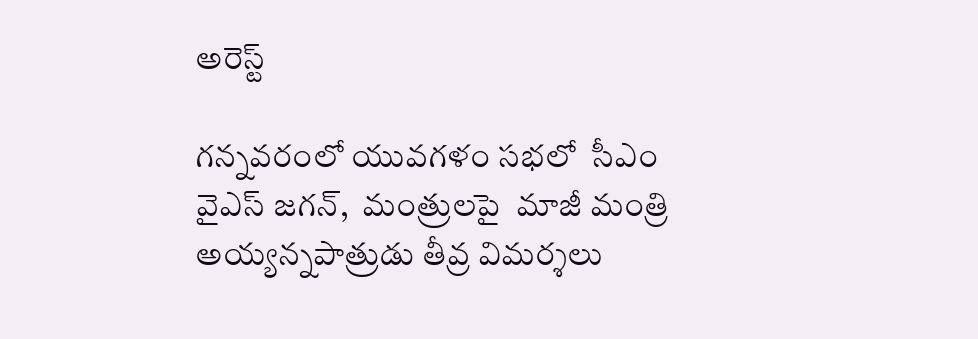అరెస్ట్

గన్నవరంలో యువగళం సభలో  సీఎం వైఎస్ జగన్,  మంత్రులపై  మాజీ మంత్రి అయ్యన్నపాత్రుడు తీవ్ర విమర్శలు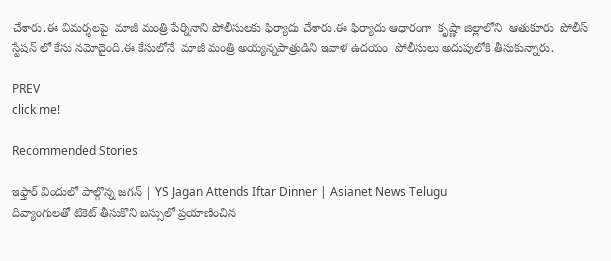చేశారు.ఈ విమర్శలపై  మాజీ మంత్రి పేర్నినాని పోలీసులకు ఫిర్యాదు చేశారు.ఈ ఫిర్యాదు ఆధారంగా  కృష్ణా జిల్లాలోని  ఆతుకూరు  పోలీస్ స్టేషన్ లో కేసు నమోదైంది.ఈ కేసులోనే  మాజీ మంత్రి అయ్యన్నపాత్రుడిని ఇవాళ ఉదయం  పోలీసులు అదుపులోకి తీసుకున్నారు.

PREV
click me!

Recommended Stories

ఇఫ్తార్ విందులో పాల్గొన్న జగన్ | YS Jagan Attends Iftar Dinner | Asianet News Telugu
దివ్యాంగులతో టికెట్ తీసుకొని బస్సులో ప్రయాణించిన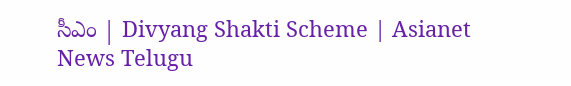సీఎం | Divyang Shakti Scheme | Asianet News Telugu